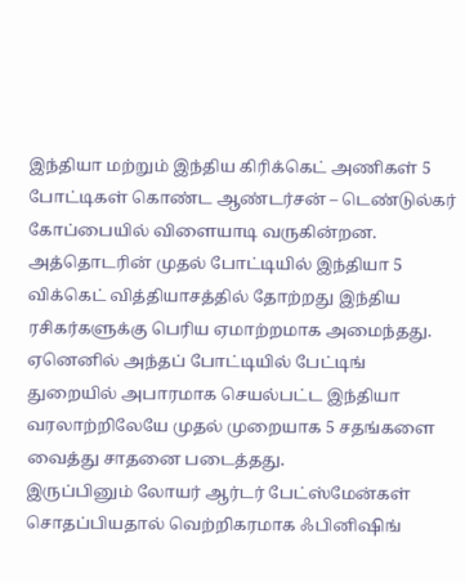இந்தியா மற்றும் இந்திய கிரிக்கெட் அணிகள் 5 போட்டிகள் கொண்ட ஆண்டர்சன் – டெண்டுல்கர் கோப்பையில் விளையாடி வருகின்றன. அத்தொடரின் முதல் போட்டியில் இந்தியா 5 விக்கெட் வித்தியாசத்தில் தோற்றது இந்திய ரசிகர்களுக்கு பெரிய ஏமாற்றமாக அமைந்தது. ஏனெனில் அந்தப் போட்டியில் பேட்டிங் துறையில் அபாரமாக செயல்பட்ட இந்தியா வரலாற்றிலேயே முதல் முறையாக 5 சதங்களை வைத்து சாதனை படைத்தது.
இருப்பினும் லோயர் ஆர்டர் பேட்ஸ்மேன்கள் சொதப்பியதால் வெற்றிகரமாக ஃபினிஷிங்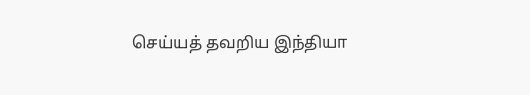செய்யத் தவறிய இந்தியா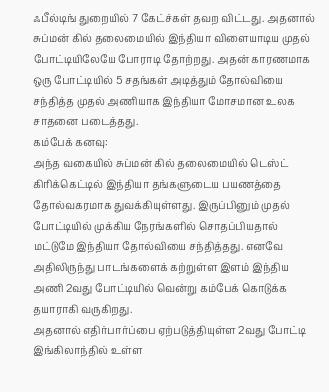ஃபீல்டிங் துறையில் 7 கேட்ச்கள் தவற விட்டது. அதனால் சுப்மன் கில் தலைமையில் இந்தியா விளையாடிய முதல் போட்டியிலேயே போராடி தோற்றது. அதன் காரணமாக ஒரு போட்டியில் 5 சதங்கள் அடித்தும் தோல்வியை சந்தித்த முதல் அணியாக இந்தியா மோசமான உலக சாதனை படைத்தது.
கம்பேக் கனவு:
அந்த வகையில் சுப்மன் கில் தலைமையில் டெஸ்ட் கிரிக்கெட்டில் இந்தியா தங்களுடைய பயணத்தை தோல்வகரமாக துவக்கியுள்ளது. இருப்பினும் முதல் போட்டியில் முக்கிய நேரங்களில் சொதப்பியதால் மட்டுமே இந்தியா தோல்வியை சந்தித்தது. எனவே அதிலிருந்து பாடங்களைக் கற்றுள்ள இளம் இந்திய அணி 2வது போட்டியில் வென்று கம்பேக் கொடுக்க தயாராகி வருகிறது.
அதனால் எதிர்பார்ப்பை ஏற்படுத்தியுள்ள 2வது போட்டி இங்கிலாந்தில் உள்ள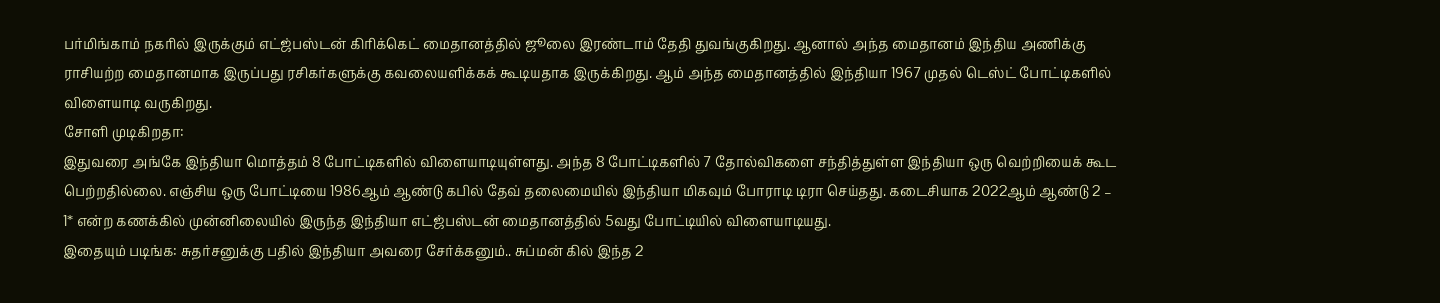பர்மிங்காம் நகரில் இருக்கும் எட்ஜ்பஸ்டன் கிரிக்கெட் மைதானத்தில் ஜூலை இரண்டாம் தேதி துவங்குகிறது. ஆனால் அந்த மைதானம் இந்திய அணிக்கு ராசியற்ற மைதானமாக இருப்பது ரசிகர்களுக்கு கவலையளிக்கக் கூடியதாக இருக்கிறது. ஆம் அந்த மைதானத்தில் இந்தியா 1967 முதல் டெஸ்ட் போட்டிகளில் விளையாடி வருகிறது.
சோளி முடிகிறதா:
இதுவரை அங்கே இந்தியா மொத்தம் 8 போட்டிகளில் விளையாடியுள்ளது. அந்த 8 போட்டிகளில் 7 தோல்விகளை சந்தித்துள்ள இந்தியா ஒரு வெற்றியைக் கூட பெற்றதில்லை. எஞ்சிய ஒரு போட்டியை 1986ஆம் ஆண்டு கபில் தேவ் தலைமையில் இந்தியா மிகவும் போராடி டிரா செய்தது. கடைசியாக 2022ஆம் ஆண்டு 2 – 1* என்ற கணக்கில் முன்னிலையில் இருந்த இந்தியா எட்ஜ்பஸ்டன் மைதானத்தில் 5வது போட்டியில் விளையாடியது.
இதையும் படிங்க: சுதர்சனுக்கு பதில் இந்தியா அவரை சேர்க்கனும்.. சுப்மன் கில் இந்த 2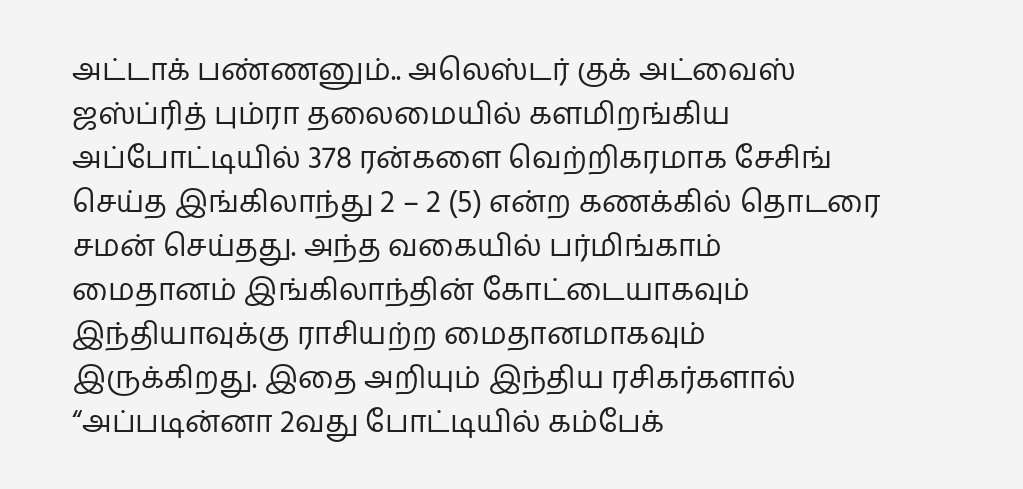அட்டாக் பண்ணனும்.. அலெஸ்டர் குக் அட்வைஸ்
ஜஸ்ப்ரித் பும்ரா தலைமையில் களமிறங்கிய அப்போட்டியில் 378 ரன்களை வெற்றிகரமாக சேசிங் செய்த இங்கிலாந்து 2 – 2 (5) என்ற கணக்கில் தொடரை சமன் செய்தது. அந்த வகையில் பர்மிங்காம் மைதானம் இங்கிலாந்தின் கோட்டையாகவும் இந்தியாவுக்கு ராசியற்ற மைதானமாகவும் இருக்கிறது. இதை அறியும் இந்திய ரசிகர்களால் “அப்படின்னா 2வது போட்டியில் கம்பேக்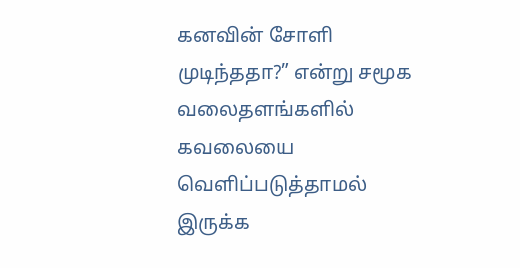கனவின் சோளி முடிந்ததா?” என்று சமூக வலைதளங்களில் கவலையை வெளிப்படுத்தாமல் இருக்க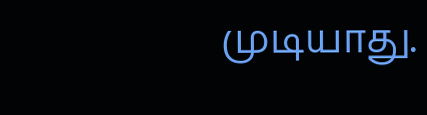முடியாது.